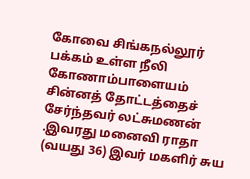கோவை சிங்கநல்லூர் பக்கம் உள்ள நீலி கோணாம்பாளையம் சின்னத் தோட்டத்தைச் சேர்ந்தவர் லட்சுமணன் .இவரது மனைவி ராதா (வயது 36) இவர் மகளிர் சுய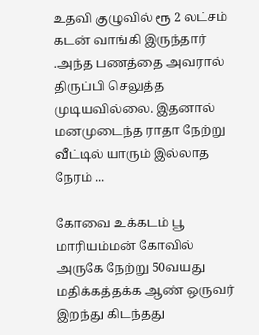உதவி குழுவில் ரூ 2 லட்சம் கடன் வாங்கி இருந்தார் .அந்த பணத்தை அவரால் திருப்பி செலுத்த முடியவில்லை. இதனால் மனமுடைந்த ராதா நேற்று வீட்டில் யாரும் இல்லாத நேரம் ...

கோவை உக்கடம் பூ மாரியம்மன் கோவில் அருகே நேற்று 50வயது மதிக்கத்தக்க ஆண் ஒருவர் இறந்து கிடந்தது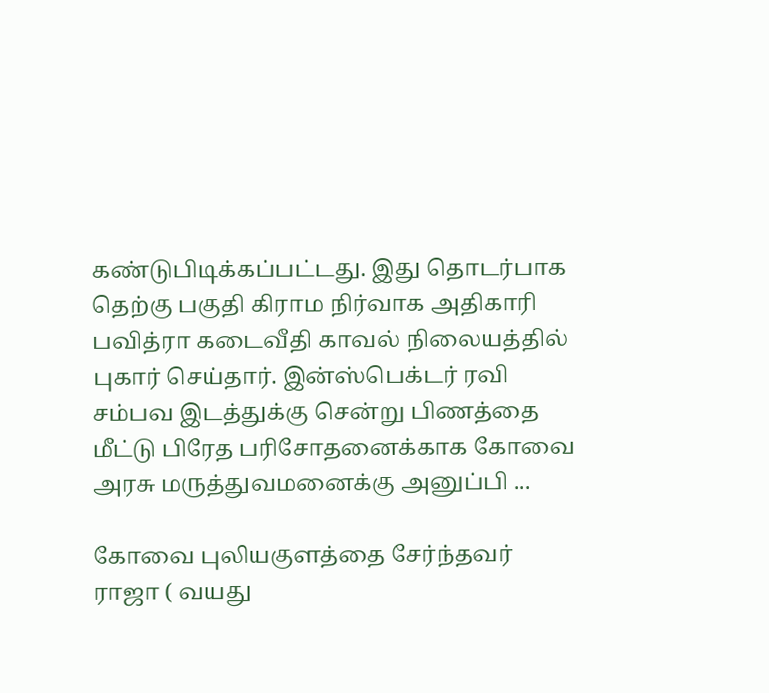கண்டுபிடிக்கப்பட்டது. இது தொடர்பாக தெற்கு பகுதி கிராம நிர்வாக அதிகாரி பவித்ரா கடைவீதி காவல் நிலையத்தில் புகார் செய்தார். இன்ஸ்பெக்டர் ரவி சம்பவ இடத்துக்கு சென்று பிணத்தை மீட்டு பிரேத பரிசோதனைக்காக கோவை அரசு மருத்துவமனைக்கு அனுப்பி ...

கோவை புலியகுளத்தை சேர்ந்தவர் ராஜா ( வயது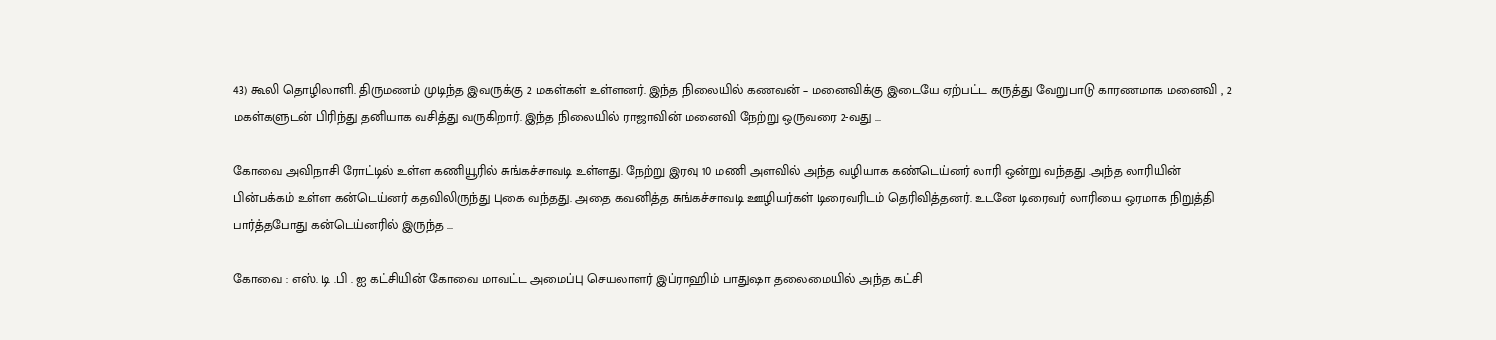43) கூலி தொழிலாளி. திருமணம் முடிந்த இவருக்கு 2 மகள்கள் உள்ளனர். இந்த நிலையில் கணவன் – மனைவிக்கு இடையே ஏற்பட்ட கருத்து வேறுபாடு காரணமாக மனைவி , 2 மகள்களுடன் பிரிந்து தனியாக வசித்து வருகிறார். இந்த நிலையில் ராஜாவின் மனைவி நேற்று ஒருவரை 2-வது ...

கோவை அவிநாசி ரோட்டில் உள்ள கணியூரில் சுங்கச்சாவடி உள்ளது. நேற்று இரவு 10 மணி அளவில் அந்த வழியாக கண்டெய்னர் லாரி ஒன்று வந்தது .அந்த லாரியின் பின்பக்கம் உள்ள கன்டெய்னர் கதவிலிருந்து புகை வந்தது. அதை கவனித்த சுங்கச்சாவடி ஊழியர்கள் டிரைவரிடம் தெரிவித்தனர். உடனே டிரைவர் லாரியை ஒரமாக நிறுத்தி பார்த்தபோது கன்டெய்னரில் இருந்த ...

கோவை : எஸ். டி .பி . ஐ கட்சியின் கோவை மாவட்ட அமைப்பு செயலாளர் இப்ராஹிம் பாதுஷா தலைமையில் அந்த கட்சி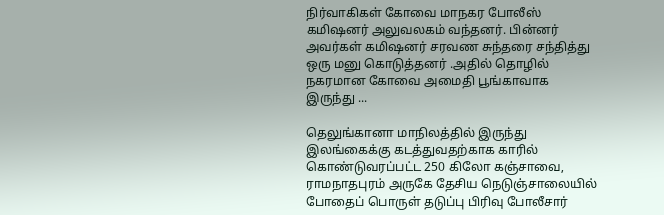நிர்வாகிகள் கோவை மாநகர போலீஸ் கமிஷனர் அலுவலகம் வந்தனர். பின்னர் அவர்கள் கமிஷனர் சரவண சுந்தரை சந்தித்து ஒரு மனு கொடுத்தனர் .அதில் தொழில் நகரமான கோவை அமைதி பூங்காவாக இருந்து ...

தெலுங்கானா மாநிலத்தில் இருந்து இலங்கைக்கு கடத்துவதற்காக காரில் கொண்டுவரப்பட்ட 250 கிலோ கஞ்சாவை, ராமநாதபுரம் அருகே தேசிய நெடுஞ்சாலையில் போதைப் பொருள் தடுப்பு பிரிவு போலீசார்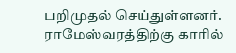பறிமுதல் செய்துள்ளனர். ராமேஸ்வரத்திற்கு காரில்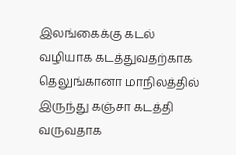இலங்கைக்கு கடல் வழியாக கடத்துவதற்காக தெலுங்கானா மாநிலத்தில் இருந்து கஞ்சா கடத்தி வருவதாக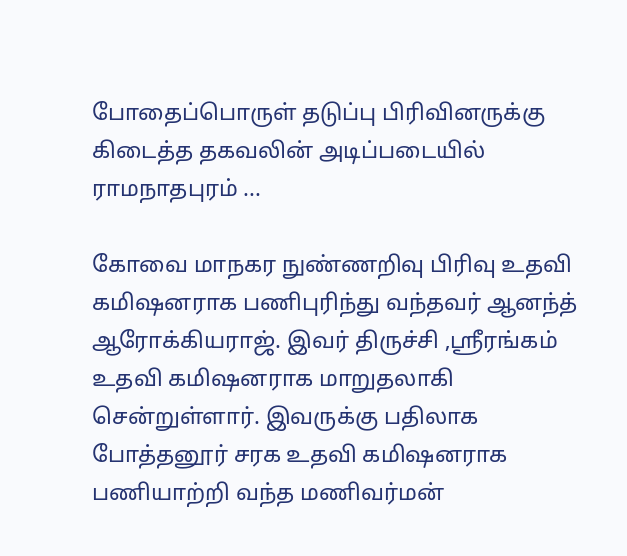போதைப்பொருள் தடுப்பு பிரிவினருக்கு கிடைத்த தகவலின் அடிப்படையில் ராமநாதபுரம் ...

கோவை மாநகர நுண்ணறிவு பிரிவு உதவி கமிஷனராக பணிபுரிந்து வந்தவர் ஆனந்த் ஆரோக்கியராஜ். இவர் திருச்சி ,ஸ்ரீரங்கம் உதவி கமிஷனராக மாறுதலாகி சென்றுள்ளார். இவருக்கு பதிலாக போத்தனூர் சரக உதவி கமிஷனராக பணியாற்றி வந்த மணிவர்மன்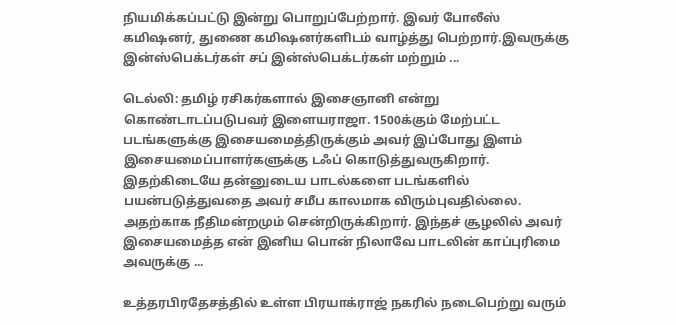நியமிக்கப்பட்டு இன்று பொறுப்பேற்றார். இவர் போலீஸ் கமிஷனர், துணை கமிஷனர்களிடம் வாழ்த்து பெற்றார்.இவருக்கு இன்ஸ்பெக்டர்கள் சப் இன்ஸ்பெக்டர்கள் மற்றும் ...

டெல்லி: தமிழ் ரசிகர்களால் இசைஞானி என்று கொண்டாடப்படுபவர் இளையராஜா. 1500க்கும் மேற்பட்ட படங்களுக்கு இசையமைத்திருக்கும் அவர் இப்போது இளம் இசையமைப்பாளர்களுக்கு டஃப் கொடுத்துவருகிறார். இதற்கிடையே தன்னுடைய பாடல்களை படங்களில் பயன்படுத்துவதை அவர் சமீப காலமாக விரும்புவதில்லை. அதற்காக நீதிமன்றமும் சென்றிருக்கிறார். இந்தச் சூழலில் அவர் இசையமைத்த என் இனிய பொன் நிலாவே பாடலின் காப்புரிமை அவருக்கு ...

உத்தரபிரதேசத்தில் உள்ள பிரயாக்ராஜ் நகரில் நடைபெற்று வரும்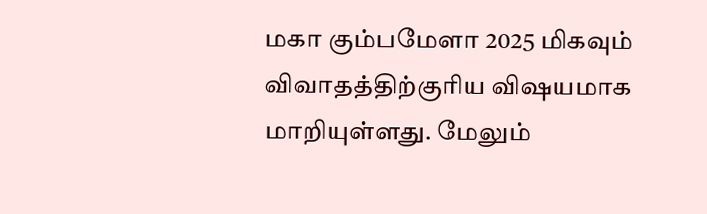மகா கும்பமேளா 2025 மிகவும் விவாதத்திற்குரிய விஷயமாக மாறியுள்ளது. மேலும்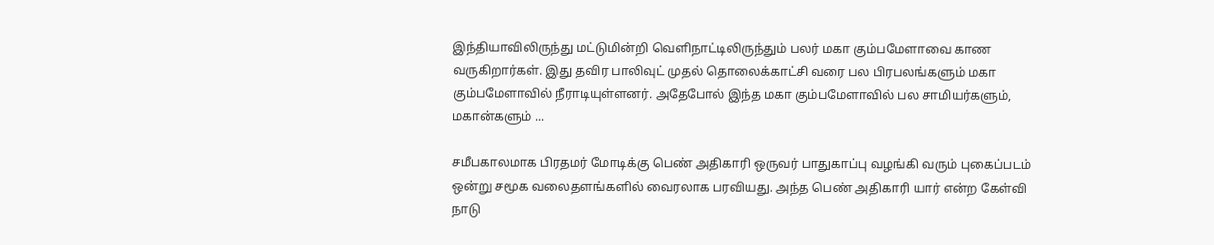இந்தியாவிலிருந்து மட்டுமின்றி வெளிநாட்டிலிருந்தும் பலர் மகா கும்பமேளாவை காண வருகிறார்கள். இது தவிர பாலிவுட் முதல் தொலைக்காட்சி வரை பல பிரபலங்களும் மகா கும்பமேளாவில் நீராடியுள்ளனர். அதேபோல் இந்த மகா கும்பமேளாவில் பல சாமியர்களும், மகான்களும் ...

சமீபகாலமாக பிரதமர் மோடிக்கு பெண் அதிகாரி ஒருவர் பாதுகாப்பு வழங்கி வரும் புகைப்படம் ஒன்று சமூக வலைதளங்களில் வைரலாக பரவியது. அந்த பெண் அதிகாரி யார் என்ற கேள்வி நாடு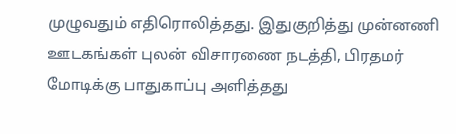முழுவதும் எதிரொலித்தது. இதுகுறித்து முன்னணி ஊடகங்கள் புலன் விசாரணை நடத்தி, பிரதமர் மோடிக்கு பாதுகாப்பு அளித்தது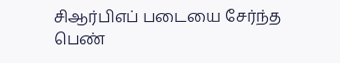சிஆர்பிஎப் படையை சேர்ந்த பெண்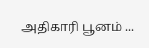அதிகாரி பூனம் ...